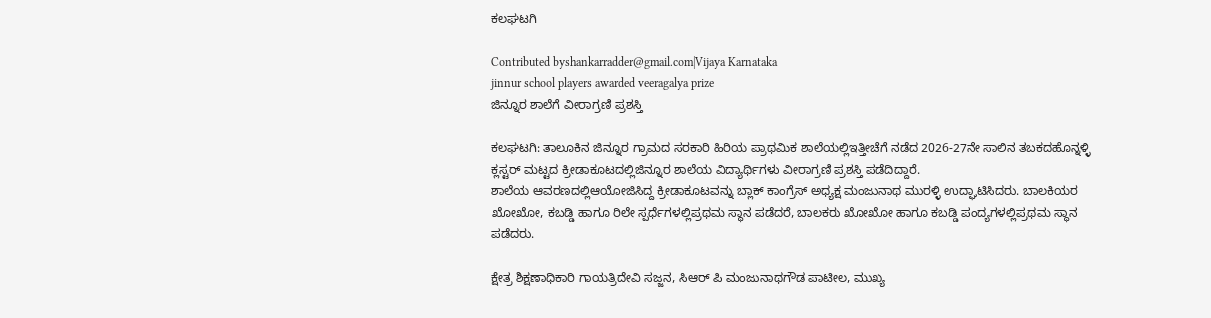ಕಲಘಟಗಿ

Contributed byshankarradder@gmail.com|Vijaya Karnataka
jinnur school players awarded veeragalya prize
ಜಿನ್ನೂರ ಶಾಲೆಗೆ ವೀರಾಗ್ರಣಿ ಪ್ರಶಸ್ತಿ

ಕಲಘಟಗಿ: ತಾಲೂಕಿನ ಜಿನ್ನೂರ ಗ್ರಾಮದ ಸರಕಾರಿ ಹಿರಿಯ ಪ್ರಾಥಮಿಕ ಶಾಲೆಯಲ್ಲಿಇತ್ತೀಚೆಗೆ ನಡೆದ 2026-27ನೇ ಸಾಲಿನ ತಬಕದಹೊನ್ನಳ್ಳಿ ಕ್ಲಸ್ಟರ್ ಮಟ್ಟದ ಕ್ರೀಡಾಕೂಟದಲ್ಲಿಜಿನ್ನೂರ ಶಾಲೆಯ ವಿದ್ಯಾರ್ಥಿಗಳು ವೀರಾಗ್ರಣಿ ಪ್ರಶಸ್ತಿ ಪಡೆದಿದ್ದಾರೆ.
ಶಾಲೆಯ ಆವರಣದಲ್ಲಿಆಯೋಜಿಸಿದ್ದ ಕ್ರೀಡಾಕೂಟವನ್ನು ಬ್ಲಾಕ್ ಕಾಂಗ್ರೆಸ್ ಅಧ್ಯಕ್ಷ ಮಂಜುನಾಥ ಮುರಳ್ಳಿ ಉದ್ಘಾಟಿಸಿದರು. ಬಾಲಕಿಯರ ಖೋಖೋ, ಕಬಡ್ಡಿ ಹಾಗೂ ರಿಲೇ ಸ್ಪರ್ಧೆಗಳಲ್ಲಿಪ್ರಥಮ ಸ್ಥಾನ ಪಡೆದರೆ, ಬಾಲಕರು ಖೋಖೋ ಹಾಗೂ ಕಬಡ್ಡಿ ಪಂದ್ಯಗಳಲ್ಲಿಪ್ರಥಮ ಸ್ಥಾನ ಪಡೆದರು.

ಕ್ಷೇತ್ರ ಶಿಕ್ಷಣಾಧಿಕಾರಿ ಗಾಯತ್ರಿದೇವಿ ಸಜ್ಜನ, ಸಿಆರ್ ಪಿ ಮಂಜುನಾಥಗೌಡ ಪಾಟೀಲ, ಮುಖ್ಯ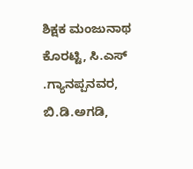ಶಿಕ್ಷಕ ಮಂಜುನಾಥ ಕೊರಟ್ಟಿ, ಸಿ.ಎಸ್ .ಗ್ಯಾನಪ್ಪನವರ, ಬಿ.ಡಿ.ಅಗಡಿ,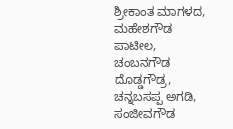ಶ್ರೀಕಾಂತ ಮಾಗಳದ, ಮಹೇಶಗೌಡ ಪಾಟೀಲ, ಚಂಬನಗೌಡ ದೊಡ್ಡಗೌಡ್ರ, ಚನ್ನಬಸಪ್ಪ ಅಗಡಿ, ಸಂಜೀವಗೌಡ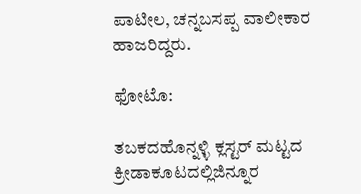ಪಾಟೀಲ, ಚನ್ನಬಸಪ್ಪ ವಾಲೀಕಾರ ಹಾಜರಿದ್ದರು.

ಫೋಟೊ:

ತಬಕದಹೊನ್ನಳ್ಳಿ ಕ್ಲಸ್ಟರ್ ಮಟ್ಟದ ಕ್ರೀಡಾಕೂಟದಲ್ಲಿಜಿನ್ನೂರ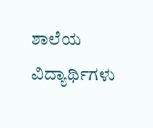ಶಾಲೆಯ ವಿದ್ಯಾರ್ಥಿಗಳು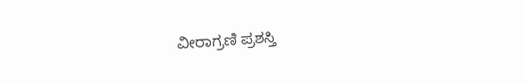ವೀರಾಗ್ರಣಿ ಪ್ರಶಸ್ತಿ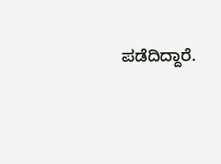ಪಡೆದಿದ್ದಾರೆ.